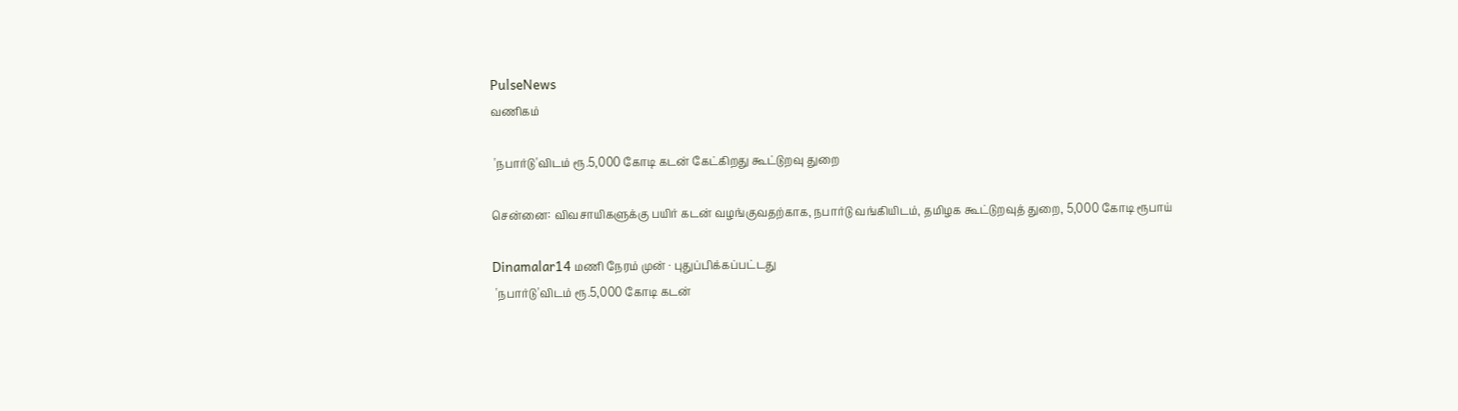PulseNews
வணிகம்

 'நபார்டு'விடம் ரூ.5,000 கோடி கடன் கேட்கிறது கூட்டுறவு துறை

சென்னை: விவசாயிகளுக்கு பயிர் கடன் வழங்குவதற்காக, நபார்டு வங்கியிடம், தமிழக கூட்டுறவுத் துறை, 5,000 கோடி ரூபாய்

Dinamalar14 மணி நேரம் முன் · புதுப்பிக்கப்பட்டது
 'நபார்டு'விடம் ரூ.5,000 கோடி கடன்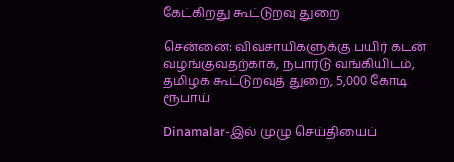கேட்கிறது கூட்டுறவு துறை

சென்னை: விவசாயிகளுக்கு பயிர் கடன் வழங்குவதற்காக, நபார்டு வங்கியிடம், தமிழக கூட்டுறவுத் துறை, 5,000 கோடி ரூபாய்

Dinamalar-இல் முழு செய்தியைப்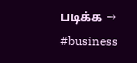படிக்க →
#business